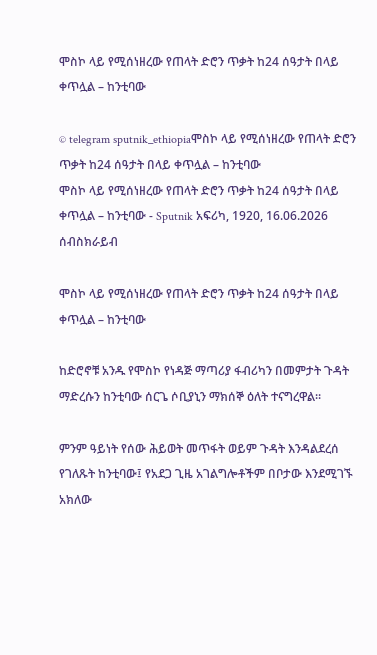ሞስኮ ላይ የሚሰነዘረው የጠላት ድሮን ጥቃት ከ24 ሰዓታት በላይ ቀጥሏል – ከንቲባው

© telegram sputnik_ethiopiaሞስኮ ላይ የሚሰነዘረው የጠላት ድሮን ጥቃት ከ24 ሰዓታት በላይ ቀጥሏል – ከንቲባው
ሞስኮ ላይ የሚሰነዘረው የጠላት ድሮን ጥቃት ከ24 ሰዓታት በላይ ቀጥሏል – ከንቲባው - Sputnik አፍሪካ, 1920, 16.06.2026
ሰብስክራይብ

ሞስኮ ላይ የሚሰነዘረው የጠላት ድሮን ጥቃት ከ24 ሰዓታት በላይ ቀጥሏል – ከንቲባው

ከድሮኖቹ አንዱ የሞስኮ የነዳጅ ማጣሪያ ፋብሪካን በመምታት ጉዳት ማድረሱን ከንቲባው ሰርጌ ሶቢያኒን ማክሰኞ ዕለት ተናግረዋል።

ምንም ዓይነት የሰው ሕይወት መጥፋት ወይም ጉዳት እንዳልደረሰ የገለጹት ከንቲባው፤ የአደጋ ጊዜ አገልግሎቶችም በቦታው እንደሚገኙ አክለው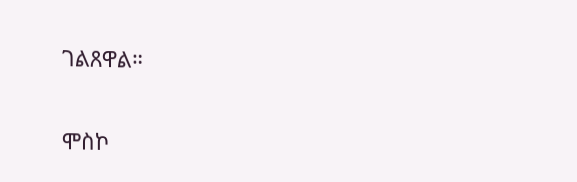ገልጸዋል።

ሞስኮ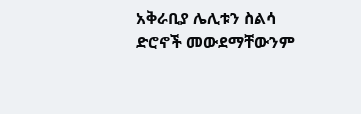አቅራቢያ ሌሊቱን ስልሳ ድሮኖች መውደማቸውንም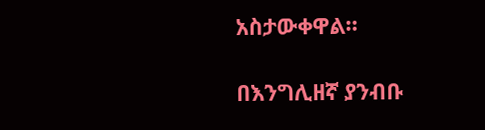አስታውቀዋል።

በእንግሊዘኛ ያንብቡ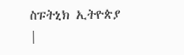ስፑትኒክ ኢትዮጵያ |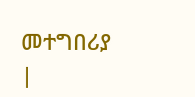መተግበሪያ |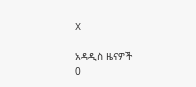X

አዳዲስ ዜናዎች
0